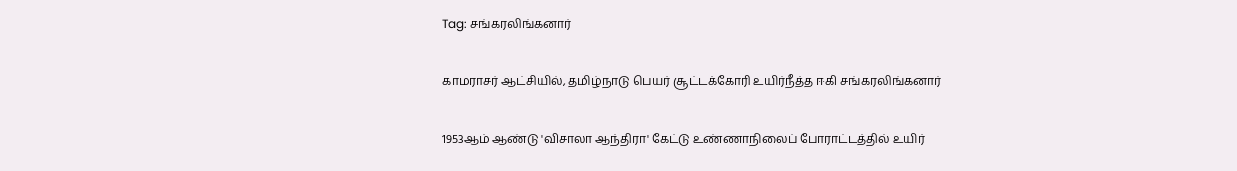Tag: சங்கரலிங்கனார்

காமராசர் ஆட்சியில், தமிழ்நாடு பெயர் சூட்டக்கோரி உயிர்நீத்த ஈகி சங்கரலிங்கனார்

1953ஆம் ஆண்டு 'விசாலா ஆந்திரா' கேட்டு உண்ணாநிலைப் போராட்டத்தில் உயிர்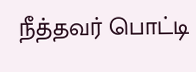நீத்தவர் பொட்டி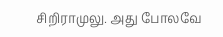சிறிராமுலு. அது போலவே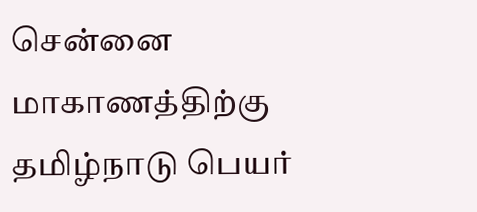சென்னை மாகாணத்திற்கு தமிழ்நாடு பெயர்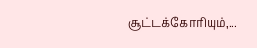சூட்டக்கோரியும்,...